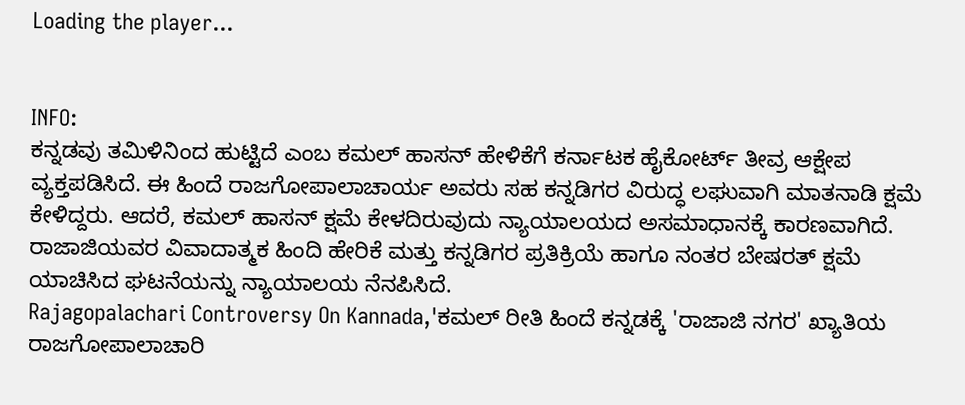Loading the player...


INFO:
ಕನ್ನಡವು ತಮಿಳಿನಿಂದ ಹುಟ್ಟಿದೆ ಎಂಬ ಕಮಲ್ ಹಾಸನ್ ಹೇಳಿಕೆಗೆ ಕರ್ನಾಟಕ ಹೈಕೋರ್ಟ್ ತೀವ್ರ ಆಕ್ಷೇಪ ವ್ಯಕ್ತಪಡಿಸಿದೆ. ಈ ಹಿಂದೆ ರಾಜಗೋಪಾಲಾಚಾರ್ಯ ಅವರು ಸಹ ಕನ್ನಡಿಗರ ವಿರುದ್ಧ ಲಘುವಾಗಿ ಮಾತನಾಡಿ ಕ್ಷಮೆ ಕೇಳಿದ್ದರು. ಆದರೆ, ಕಮಲ್ ಹಾಸನ್ ಕ್ಷಮೆ ಕೇಳದಿರುವುದು ನ್ಯಾಯಾಲಯದ ಅಸಮಾಧಾನಕ್ಕೆ ಕಾರಣವಾಗಿದೆ. ರಾಜಾಜಿಯವರ ವಿವಾದಾತ್ಮಕ ಹಿಂದಿ ಹೇರಿಕೆ ಮತ್ತು ಕನ್ನಡಿಗರ ಪ್ರತಿಕ್ರಿಯೆ ಹಾಗೂ ನಂತರ ಬೇಷರತ್ ಕ್ಷಮೆ ಯಾಚಿಸಿದ ಘಟನೆಯನ್ನು ನ್ಯಾಯಾಲಯ ನೆನಪಿಸಿದೆ.
Rajagopalachari Controversy On Kannada,'ಕಮಲ್ ರೀತಿ ಹಿಂದೆ ಕನ್ನಡಕ್ಕೆ 'ರಾಜಾಜಿ ನಗರ' ಖ್ಯಾತಿಯ ರಾಜಗೋಪಾಲಾಚಾರಿ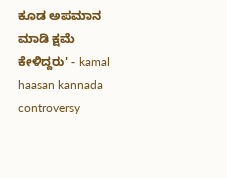ಕೂಡ ಅಪಮಾನ ಮಾಡಿ ಕ್ಷಮೆ ಕೇಳಿದ್ದರು' - kamal haasan kannada controversy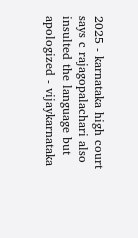2025 - karnataka high court says c rajagopalachari also insulted the language but apologized - vijaykarnataka